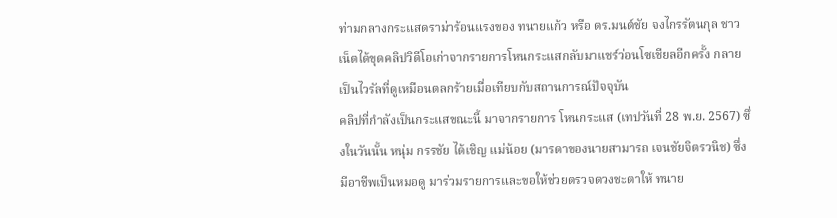ท่ามกลางกระแสดราม่าร้อนแรงของ ทนายแก้ว หรือ ดร.มนต์ชัย จงไกรรัตนกุล ชาวเน็ตได้ขุดคลิปวิดีโอเก่าจากรายการโหนกระแสกลับมาแชร์ว่อนโซเชียลอีกครั้ง กลายเป็นไวรัลที่ดูเหมือนตลกร้ายเมื่อเทียบกับสถานการณ์ปัจจุบัน
คลิปที่กำลังเป็นกระแสขณะนี้ มาจากรายการ โหนกระแส (เทปวันที่ 28 พ.ย. 2567) ซึ่งในวันนั้น หนุ่ม กรรชัย ได้เชิญ แม่น้อย (มารดาของนายสามารถ เจนชัยจิตรวนิช) ซึ่งมีอาชีพเป็นหมอดู มาร่วมรายการและขอให้ช่วยตรวจดวงชะตาให้ ทนาย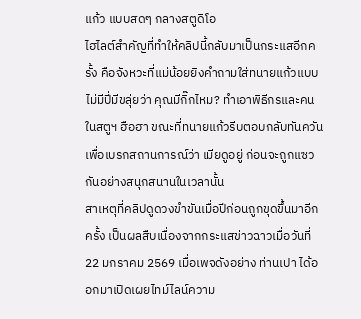แก้ว แบบสดๆ กลางสตูดิโอ
ไฮไลต์สำคัญที่ทำให้คลิปนี้กลับมาเป็นกระแสอีกครั้ง คือจังหวะที่แม่น้อยยิงคำถามใส่ทนายแก้วแบบไม่มีปี่มีขลุ่ยว่า คุณมีกิ๊กไหม? ทำเอาพิธีกรและคนในสตูฯ ฮือฮา ขณะที่ทนายแก้วรีบตอบกลับทันควันเพื่อเบรกสถานการณ์ว่า เมียดูอยู่ ก่อนจะถูกแซวกันอย่างสนุกสนานในเวลานั้น
สาเหตุที่คลิปดูดวงขำขันเมื่อปีก่อนถูกขุดขึ้นมาอีกครั้ง เป็นผลสืบเนื่องจากกระแสข่าวฉาวเมื่อวันที่ 22 มกราคม 2569 เมื่อเพจดังอย่าง ท่านเปา ได้ออกมาเปิดเผยไทม์ไลน์ความ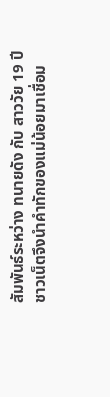สัมพันธ์ระหว่าง ทนายดัง กับ สาววัย 19 ปี
ชาวเน็ตจึงนำคำทักของแม่น้อยมาเชื่อม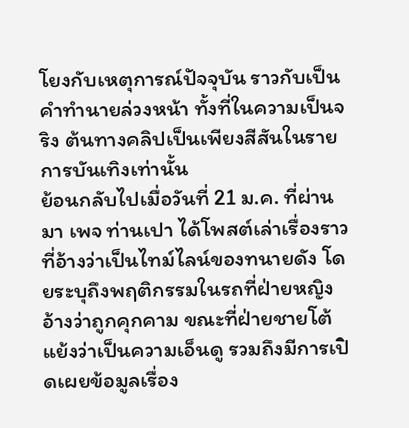โยงกับเหตุการณ์ปัจจุบัน ราวกับเป็นคำทำนายล่วงหน้า ทั้งที่ในความเป็นจริง ต้นทางคลิปเป็นเพียงสีสันในรายการบันเทิงเท่านั้น
ย้อนกลับไปเมื่อวันที่ 21 ม.ค. ที่ผ่านมา เพจ ท่านเปา ได้โพสต์เล่าเรื่องราวที่อ้างว่าเป็นไทม์ไลน์ของทนายดัง โดยระบุถึงพฤติกรรมในรถที่ฝ่ายหญิงอ้างว่าถูกคุกคาม ขณะที่ฝ่ายชายโต้แย้งว่าเป็นความเอ็นดู รวมถึงมีการเปิดเผยข้อมูลเรื่อง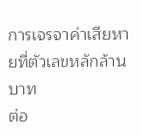การเจรจาค่าเสียหายที่ตัวเลขหลักล้านบาท
ต่อ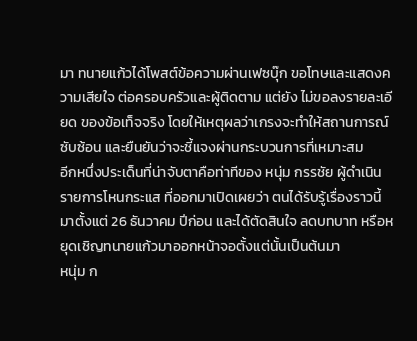มา ทนายแก้วได้โพสต์ข้อความผ่านเฟซบุ๊ก ขอโทษและแสดงความเสียใจ ต่อครอบครัวและผู้ติดตาม แต่ยัง ไม่ขอลงรายละเอียด ของข้อเท็จจริง โดยให้เหตุผลว่าเกรงจะทำให้สถานการณ์ซับซ้อน และยืนยันว่าจะชี้แจงผ่านกระบวนการที่เหมาะสม
อีกหนึ่งประเด็นที่น่าจับตาคือท่าทีของ หนุ่ม กรรชัย ผู้ดำเนินรายการโหนกระแส ที่ออกมาเปิดเผยว่า ตนได้รับรู้เรื่องราวนี้มาตั้งแต่ 26 ธันวาคม ปีก่อน และได้ตัดสินใจ ลดบทบาท หรือหยุดเชิญทนายแก้วมาออกหน้าจอตั้งแต่นั้นเป็นต้นมา
หนุ่ม ก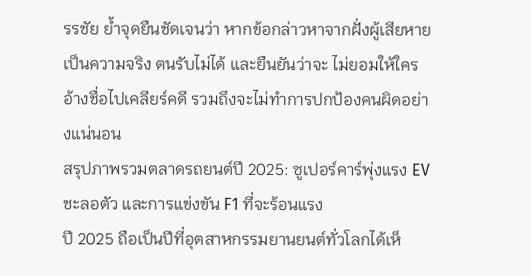รรชัย ย้ำจุดยืนชัดเจนว่า หากข้อกล่าวหาจากฝั่งผู้เสียหายเป็นความจริง ตนรับไม่ได้ และยืนยันว่าจะ ไม่ยอมให้ใครอ้างชื่อไปเคลียร์คดี รวมถึงจะไม่ทำการปกป้องคนผิดอย่างแน่นอน
สรุปภาพรวมตลาดรถยนต์ปี 2025: ซูเปอร์คาร์พุ่งแรง EV ชะลอตัว และการแข่งขัน F1 ที่จะร้อนแรง
ปี 2025 ถือเป็นปีที่อุตสาหกรรมยานยนต์ทั่วโลกได้เห็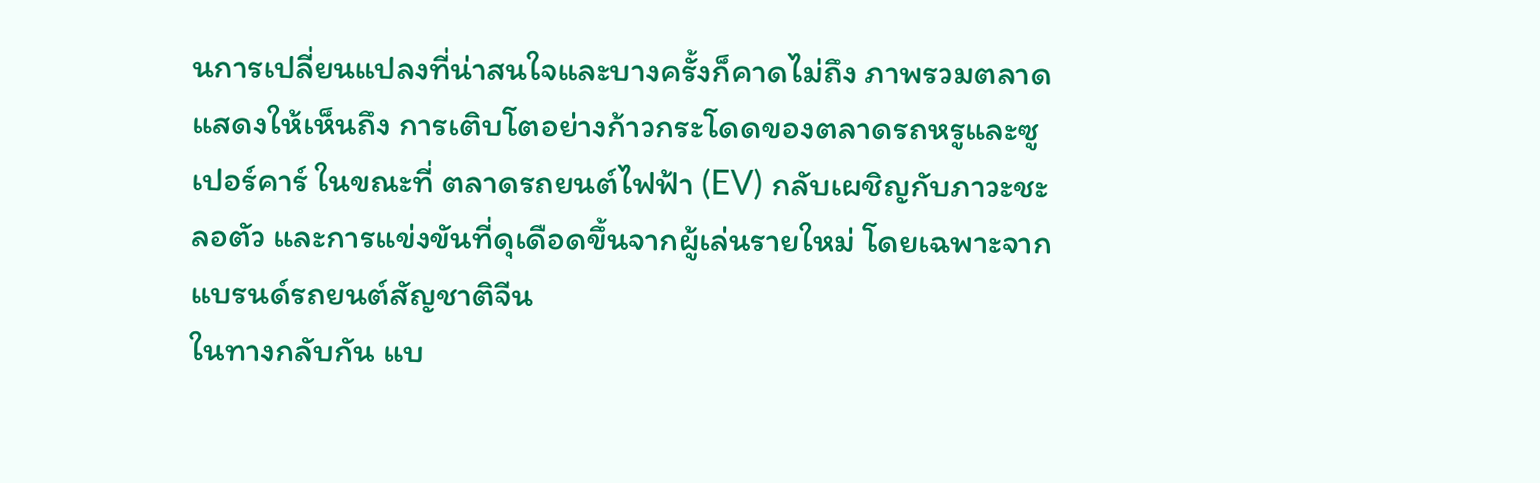นการเปลี่ยนแปลงที่น่าสนใจและบางครั้งก็คาดไม่ถึง ภาพรวมตลาดแสดงให้เห็นถึง การเติบโตอย่างก้าวกระโดดของตลาดรถหรูและซูเปอร์คาร์ ในขณะที่ ตลาดรถยนต์ไฟฟ้า (EV) กลับเผชิญกับภาวะชะลอตัว และการแข่งขันที่ดุเดือดขึ้นจากผู้เล่นรายใหม่ โดยเฉพาะจากแบรนด์รถยนต์สัญชาติจีน
ในทางกลับกัน แบ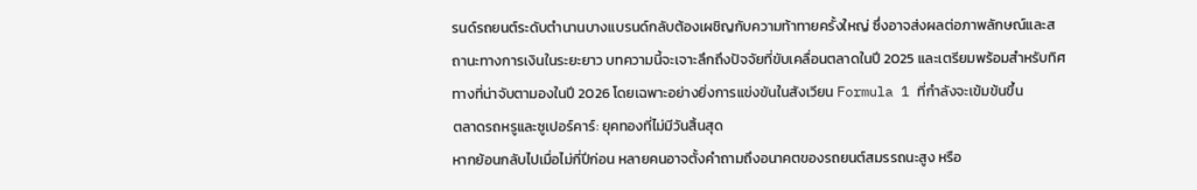รนด์รถยนต์ระดับตำนานบางแบรนด์กลับต้องเผชิญกับความท้าทายครั้งใหญ่ ซึ่งอาจส่งผลต่อภาพลักษณ์และสถานะทางการเงินในระยะยาว บทความนี้จะเจาะลึกถึงปัจจัยที่ขับเคลื่อนตลาดในปี 2025 และเตรียมพร้อมสำหรับทิศทางที่น่าจับตามองในปี 2026 โดยเฉพาะอย่างยิ่งการแข่งขันในสังเวียน Formula 1 ที่กำลังจะเข้มข้นขึ้น
ตลาดรถหรูและซูเปอร์คาร์: ยุคทองที่ไม่มีวันสิ้นสุด
หากย้อนกลับไปเมื่อไม่กี่ปีก่อน หลายคนอาจตั้งคำถามถึงอนาคตของรถยนต์สมรรถนะสูง หรือ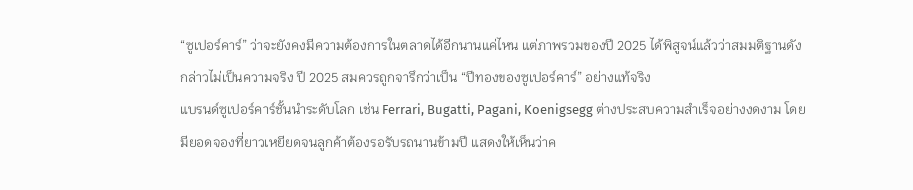“ซูเปอร์คาร์” ว่าจะยังคงมีความต้องการในตลาดได้อีกนานแค่ไหน แต่ภาพรวมของปี 2025 ได้พิสูจน์แล้วว่าสมมติฐานดังกล่าวไม่เป็นความจริง ปี 2025 สมควรถูกจารึกว่าเป็น “ปีทองของซูเปอร์คาร์” อย่างแท้จริง
แบรนด์ซูเปอร์คาร์ชั้นนำระดับโลก เช่น Ferrari, Bugatti, Pagani, Koenigsegg ต่างประสบความสำเร็จอย่างงดงาม โดยมียอดจองที่ยาวเหยียดจนลูกค้าต้องรอรับรถนานข้ามปี แสดงให้เห็นว่าค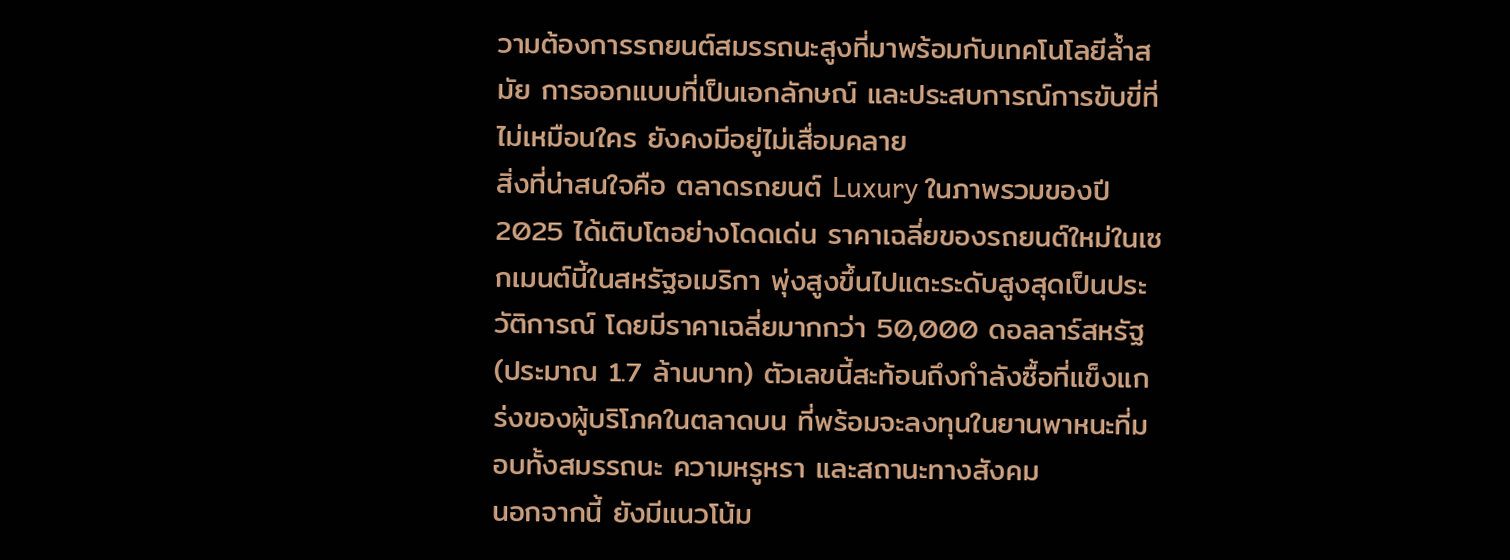วามต้องการรถยนต์สมรรถนะสูงที่มาพร้อมกับเทคโนโลยีล้ำสมัย การออกแบบที่เป็นเอกลักษณ์ และประสบการณ์การขับขี่ที่ไม่เหมือนใคร ยังคงมีอยู่ไม่เสื่อมคลาย
สิ่งที่น่าสนใจคือ ตลาดรถยนต์ Luxury ในภาพรวมของปี 2025 ได้เติบโตอย่างโดดเด่น ราคาเฉลี่ยของรถยนต์ใหม่ในเซกเมนต์นี้ในสหรัฐอเมริกา พุ่งสูงขึ้นไปแตะระดับสูงสุดเป็นประวัติการณ์ โดยมีราคาเฉลี่ยมากกว่า 50,000 ดอลลาร์สหรัฐ (ประมาณ 1.7 ล้านบาท) ตัวเลขนี้สะท้อนถึงกำลังซื้อที่แข็งแกร่งของผู้บริโภคในตลาดบน ที่พร้อมจะลงทุนในยานพาหนะที่มอบทั้งสมรรถนะ ความหรูหรา และสถานะทางสังคม
นอกจากนี้ ยังมีแนวโน้ม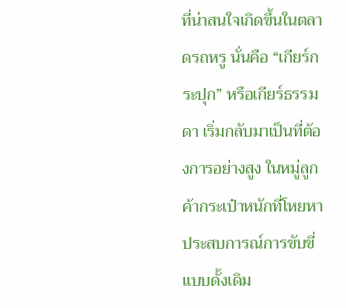ที่น่าสนใจเกิดขึ้นในตลาดรถหรู นั่นคือ “เกียร์กระปุก” หรือเกียร์ธรรมดา เริ่มกลับมาเป็นที่ต้องการอย่างสูง ในหมู่ลูกค้ากระเป๋าหนักที่โหยหาประสบการณ์การขับขี่แบบดั้งเดิม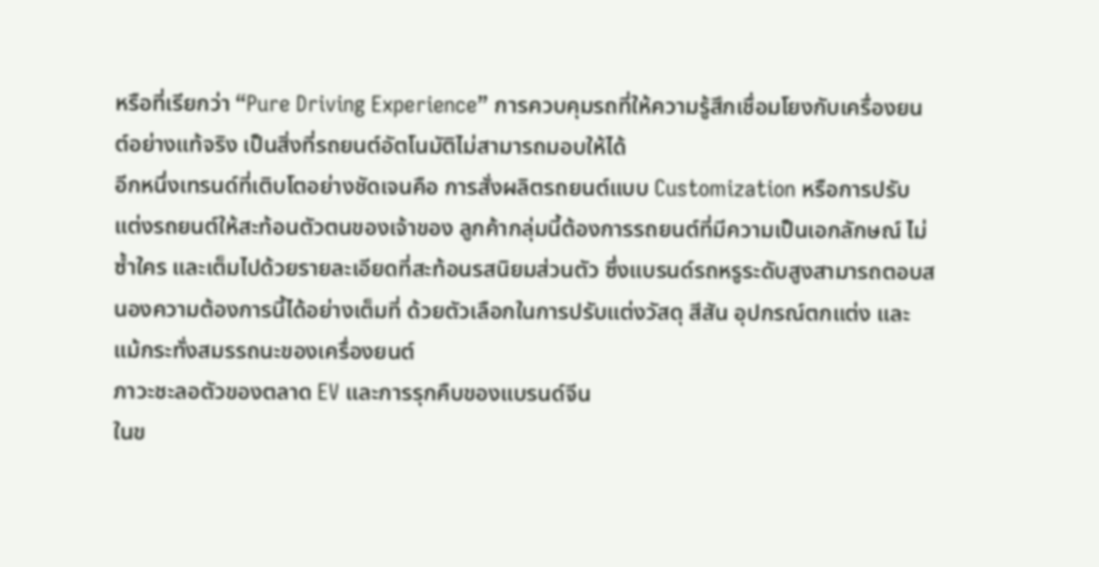หรือที่เรียกว่า “Pure Driving Experience” การควบคุมรถที่ให้ความรู้สึกเชื่อมโยงกับเครื่องยนต์อย่างแท้จริง เป็นสิ่งที่รถยนต์อัตโนมัติไม่สามารถมอบให้ได้
อีกหนึ่งเทรนด์ที่เติบโตอย่างชัดเจนคือ การสั่งผลิตรถยนต์แบบ Customization หรือการปรับแต่งรถยนต์ให้สะท้อนตัวตนของเจ้าของ ลูกค้ากลุ่มนี้ต้องการรถยนต์ที่มีความเป็นเอกลักษณ์ ไม่ซ้ำใคร และเต็มไปด้วยรายละเอียดที่สะท้อนรสนิยมส่วนตัว ซึ่งแบรนด์รถหรูระดับสูงสามารถตอบสนองความต้องการนี้ได้อย่างเต็มที่ ด้วยตัวเลือกในการปรับแต่งวัสดุ สีสัน อุปกรณ์ตกแต่ง และแม้กระทั่งสมรรถนะของเครื่องยนต์
ภาวะชะลอตัวของตลาด EV และการรุกคืบของแบรนด์จีน
ในข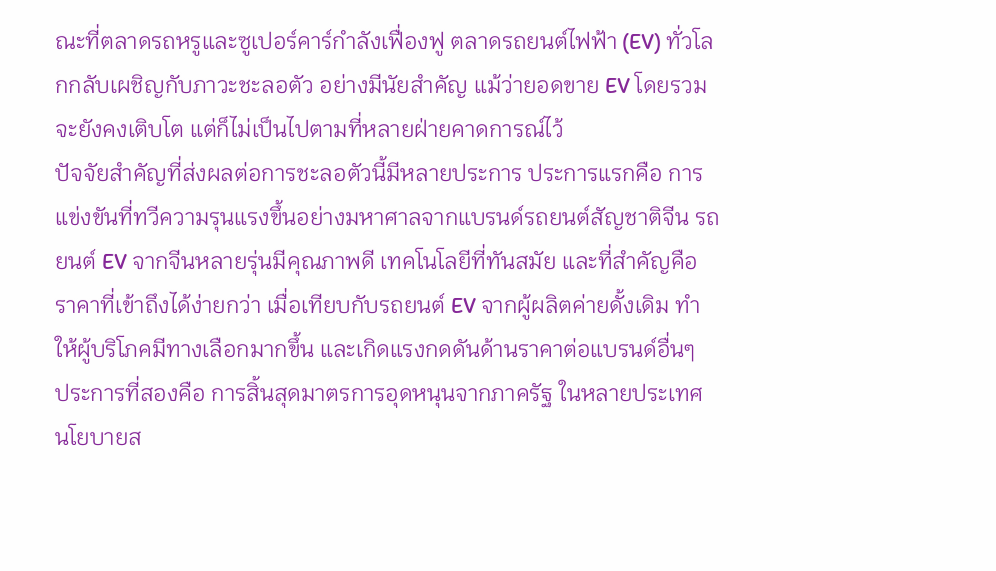ณะที่ตลาดรถหรูและซูเปอร์คาร์กำลังเฟื่องฟู ตลาดรถยนต์ไฟฟ้า (EV) ทั่วโลกกลับเผชิญกับภาวะชะลอตัว อย่างมีนัยสำคัญ แม้ว่ายอดขาย EV โดยรวมจะยังคงเติบโต แต่ก็ไม่เป็นไปตามที่หลายฝ่ายคาดการณ์ไว้
ปัจจัยสำคัญที่ส่งผลต่อการชะลอตัวนี้มีหลายประการ ประการแรกคือ การแข่งขันที่ทวีความรุนแรงขึ้นอย่างมหาศาลจากแบรนด์รถยนต์สัญชาติจีน รถยนต์ EV จากจีนหลายรุ่นมีคุณภาพดี เทคโนโลยีที่ทันสมัย และที่สำคัญคือ ราคาที่เข้าถึงได้ง่ายกว่า เมื่อเทียบกับรถยนต์ EV จากผู้ผลิตค่ายดั้งเดิม ทำให้ผู้บริโภคมีทางเลือกมากขึ้น และเกิดแรงกดดันด้านราคาต่อแบรนด์อื่นๆ
ประการที่สองคือ การสิ้นสุดมาตรการอุดหนุนจากภาครัฐ ในหลายประเทศ นโยบายส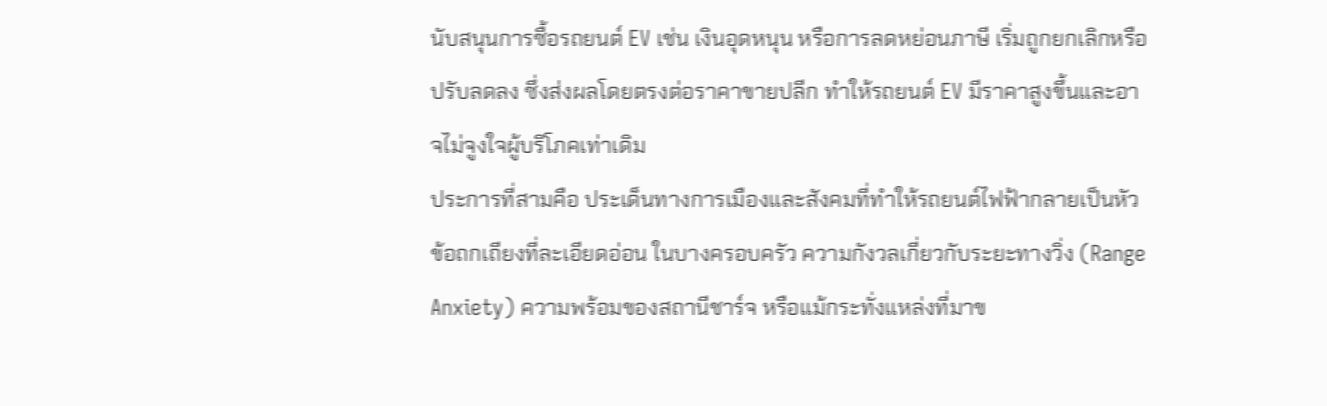นับสนุนการซื้อรถยนต์ EV เช่น เงินอุดหนุน หรือการลดหย่อนภาษี เริ่มถูกยกเลิกหรือปรับลดลง ซึ่งส่งผลโดยตรงต่อราคาขายปลีก ทำให้รถยนต์ EV มีราคาสูงขึ้นและอาจไม่จูงใจผู้บริโภคเท่าเดิม
ประการที่สามคือ ประเด็นทางการเมืองและสังคมที่ทำให้รถยนต์ไฟฟ้ากลายเป็นหัวข้อถกเถียงที่ละเอียดอ่อน ในบางครอบครัว ความกังวลเกี่ยวกับระยะทางวิ่ง (Range Anxiety) ความพร้อมของสถานีชาร์จ หรือแม้กระทั่งแหล่งที่มาข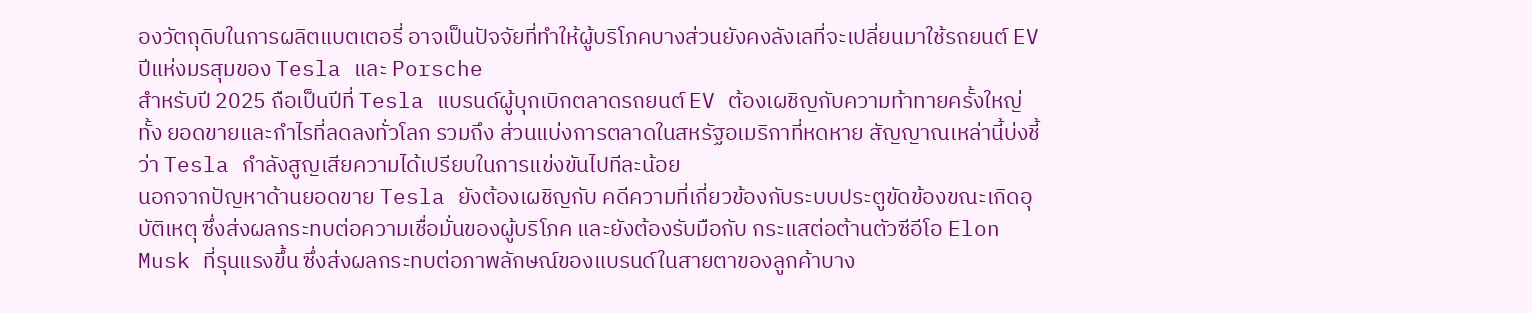องวัตถุดิบในการผลิตแบตเตอรี่ อาจเป็นปัจจัยที่ทำให้ผู้บริโภคบางส่วนยังคงลังเลที่จะเปลี่ยนมาใช้รถยนต์ EV
ปีแห่งมรสุมของ Tesla และ Porsche
สำหรับปี 2025 ถือเป็นปีที่ Tesla แบรนด์ผู้บุกเบิกตลาดรถยนต์ EV ต้องเผชิญกับความท้าทายครั้งใหญ่ ทั้ง ยอดขายและกำไรที่ลดลงทั่วโลก รวมถึง ส่วนแบ่งการตลาดในสหรัฐอเมริกาที่หดหาย สัญญาณเหล่านี้บ่งชี้ว่า Tesla กำลังสูญเสียความได้เปรียบในการแข่งขันไปทีละน้อย
นอกจากปัญหาด้านยอดขาย Tesla ยังต้องเผชิญกับ คดีความที่เกี่ยวข้องกับระบบประตูขัดข้องขณะเกิดอุบัติเหตุ ซึ่งส่งผลกระทบต่อความเชื่อมั่นของผู้บริโภค และยังต้องรับมือกับ กระแสต่อต้านตัวซีอีโอ Elon Musk ที่รุนแรงขึ้น ซึ่งส่งผลกระทบต่อภาพลักษณ์ของแบรนด์ในสายตาของลูกค้าบาง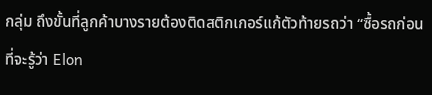กลุ่ม ถึงขั้นที่ลูกค้าบางรายต้องติดสติกเกอร์แก้ตัวท้ายรถว่า “ซื้อรถก่อนที่จะรู้ว่า Elon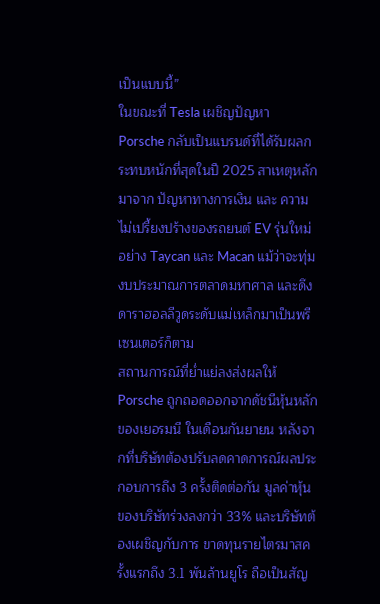เป็นแบบนี้”
ในขณะที่ Tesla เผชิญปัญหา Porsche กลับเป็นแบรนด์ที่ได้รับผลกระทบหนักที่สุดในปี 2025 สาเหตุหลักมาจาก ปัญหาทางการเงิน และ ความไม่เปรี้ยงปร้างของรถยนต์ EV รุ่นใหม่อย่าง Taycan และ Macan แม้ว่าจะทุ่มงบประมาณการตลาดมหาศาล และดึงดาราฮอลลีวูดระดับแม่เหล็กมาเป็นพรีเซนเตอร์ก็ตาม
สถานการณ์ที่ย่ำแย่ลงส่งผลให้ Porsche ถูกถอดออกจากดัชนีหุ้นหลักของเยอรมนี ในเดือนกันยายน หลังจากที่บริษัทต้องปรับลดคาดการณ์ผลประกอบการถึง 3 ครั้งติดต่อกัน มูลค่าหุ้นของบริษัทร่วงลงกว่า 33% และบริษัทต้องเผชิญกับการ ขาดทุนรายไตรมาสครั้งแรกถึง 3.1 พันล้านยูโร ถือเป็นสัญ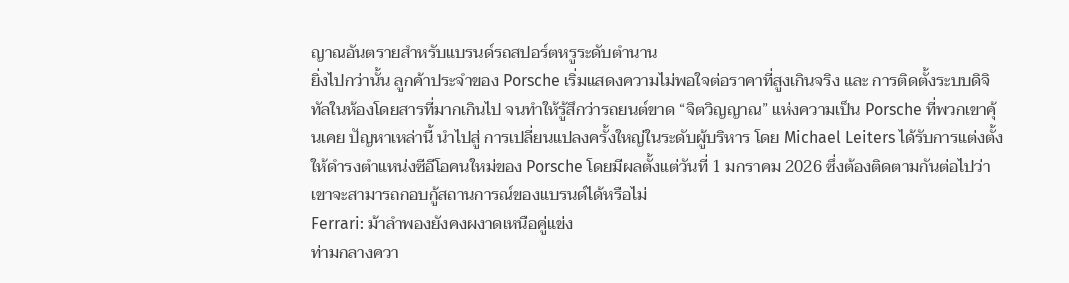ญาณอันตรายสำหรับแบรนด์รถสปอร์ตหรูระดับตำนาน
ยิ่งไปกว่านั้น ลูกค้าประจำของ Porsche เริ่มแสดงความไม่พอใจต่อราคาที่สูงเกินจริง และ การติดตั้งระบบดิจิทัลในห้องโดยสารที่มากเกินไป จนทำให้รู้สึกว่ารถยนต์ขาด “จิตวิญญาณ” แห่งความเป็น Porsche ที่พวกเขาคุ้นเคย ปัญหาเหล่านี้ นำไปสู่ การเปลี่ยนแปลงครั้งใหญ่ในระดับผู้บริหาร โดย Michael Leiters ได้รับการแต่งตั้งให้ดำรงตำแหน่งซีอีโอคนใหม่ของ Porsche โดยมีผลตั้งแต่วันที่ 1 มกราคม 2026 ซึ่งต้องติดตามกันต่อไปว่าเขาจะสามารถกอบกู้สถานการณ์ของแบรนด์ได้หรือไม่
Ferrari: ม้าลำพองยังคงผงาดเหนือคู่แข่ง
ท่ามกลางควา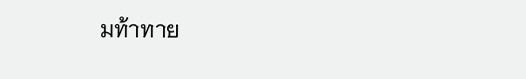มท้าทาย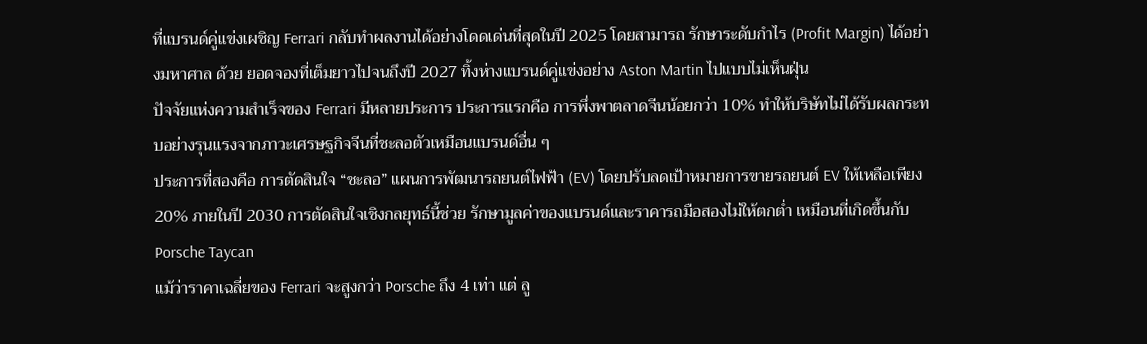ที่แบรนด์คู่แข่งเผชิญ Ferrari กลับทำผลงานได้อย่างโดดเด่นที่สุดในปี 2025 โดยสามารถ รักษาระดับกำไร (Profit Margin) ได้อย่างมหาศาล ด้วย ยอดจองที่เต็มยาวไปจนถึงปี 2027 ทิ้งห่างแบรนด์คู่แข่งอย่าง Aston Martin ไปแบบไม่เห็นฝุ่น
ปัจจัยแห่งความสำเร็จของ Ferrari มีหลายประการ ประการแรกคือ การพึ่งพาตลาดจีนน้อยกว่า 10% ทำให้บริษัทไม่ได้รับผลกระทบอย่างรุนแรงจากภาวะเศรษฐกิจจีนที่ชะลอตัวเหมือนแบรนด์อื่น ๆ
ประการที่สองคือ การตัดสินใจ “ชะลอ” แผนการพัฒนารถยนต์ไฟฟ้า (EV) โดยปรับลดเป้าหมายการขายรถยนต์ EV ให้เหลือเพียง 20% ภายในปี 2030 การตัดสินใจเชิงกลยุทธ์นี้ช่วย รักษามูลค่าของแบรนด์และราคารถมือสองไม่ให้ตกต่ำ เหมือนที่เกิดขึ้นกับ Porsche Taycan
แม้ว่าราคาเฉลี่ยของ Ferrari จะสูงกว่า Porsche ถึง 4 เท่า แต่ ลู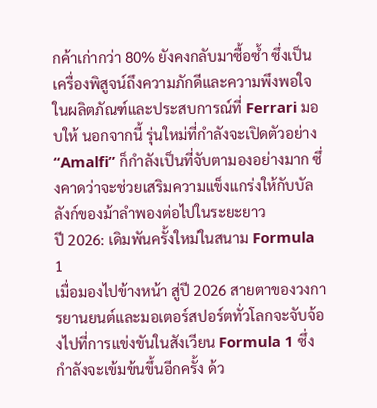กค้าเก่ากว่า 80% ยังคงกลับมาซื้อซ้ำ ซึ่งเป็นเครื่องพิสูจน์ถึงความภักดีและความพึงพอใจในผลิตภัณฑ์และประสบการณ์ที่ Ferrari มอบให้ นอกจากนี้ รุ่นใหม่ที่กำลังจะเปิดตัวอย่าง “Amalfi” ก็กำลังเป็นที่จับตามองอย่างมาก ซึ่งคาดว่าจะช่วยเสริมความแข็งแกร่งให้กับบัลลังก์ของม้าลำพองต่อไปในระยะยาว
ปี 2026: เดิมพันครั้งใหม่ในสนาม Formula 1
เมื่อมองไปข้างหน้า สู่ปี 2026 สายตาของวงการยานยนต์และมอเตอร์สปอร์ตทั่วโลกจะจับจ้องไปที่การแข่งขันในสังเวียน Formula 1 ซึ่งกำลังจะเข้มข้นขึ้นอีกครั้ง ด้ว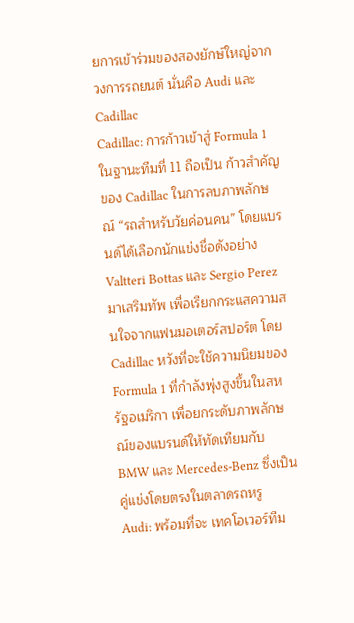ยการเข้าร่วมของสองยักษ์ใหญ่จากวงการรถยนต์ นั่นคือ Audi และ Cadillac
Cadillac: การก้าวเข้าสู่ Formula 1 ในฐานะทีมที่ 11 ถือเป็น ก้าวสำคัญของ Cadillac ในการลบภาพลักษณ์ “รถสำหรับวัยค่อนคน” โดยแบรนด์ได้เลือกนักแข่งชื่อดังอย่าง Valtteri Bottas และ Sergio Perez มาเสริมทัพ เพื่อเรียกกระแสความสนใจจากแฟนมอเตอร์สปอร์ต โดย Cadillac หวังที่จะใช้ความนิยมของ Formula 1 ที่กำลังพุ่งสูงขึ้นในสหรัฐอเมริกา เพื่อยกระดับภาพลักษณ์ของแบรนด์ให้ทัดเทียมกับ BMW และ Mercedes-Benz ซึ่งเป็นคู่แข่งโดยตรงในตลาดรถหรู
Audi: พร้อมที่จะ เทคโอเวอร์ทีม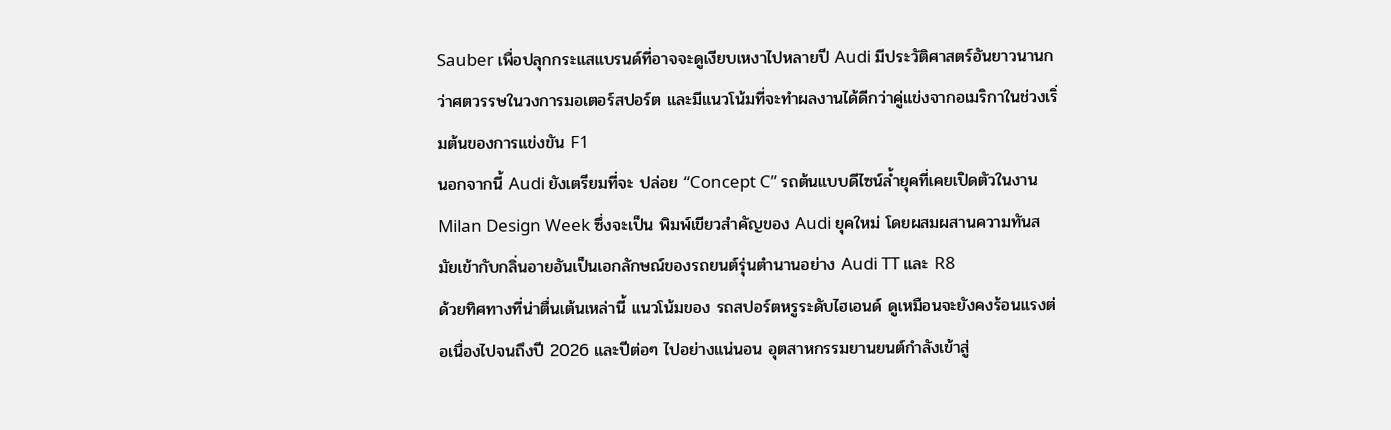Sauber เพื่อปลุกกระแสแบรนด์ที่อาจจะดูเงียบเหงาไปหลายปี Audi มีประวัติศาสตร์อันยาวนานกว่าศตวรรษในวงการมอเตอร์สปอร์ต และมีแนวโน้มที่จะทำผลงานได้ดีกว่าคู่แข่งจากอเมริกาในช่วงเริ่มต้นของการแข่งขัน F1
นอกจากนี้ Audi ยังเตรียมที่จะ ปล่อย “Concept C” รถต้นแบบดีไซน์ล้ำยุคที่เคยเปิดตัวในงาน Milan Design Week ซึ่งจะเป็น พิมพ์เขียวสำคัญของ Audi ยุคใหม่ โดยผสมผสานความทันสมัยเข้ากับกลิ่นอายอันเป็นเอกลักษณ์ของรถยนต์รุ่นตำนานอย่าง Audi TT และ R8
ด้วยทิศทางที่น่าตื่นเต้นเหล่านี้ แนวโน้มของ รถสปอร์ตหรูระดับไฮเอนด์ ดูเหมือนจะยังคงร้อนแรงต่อเนื่องไปจนถึงปี 2026 และปีต่อๆ ไปอย่างแน่นอน อุตสาหกรรมยานยนต์กำลังเข้าสู่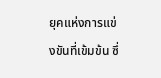ยุคแห่งการแข่งขันที่เข้มข้น ซึ่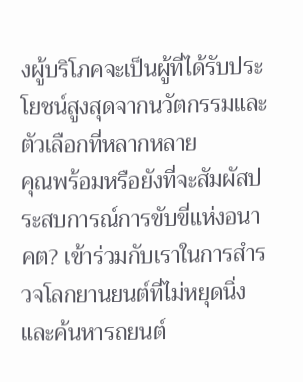งผู้บริโภคจะเป็นผู้ที่ได้รับประโยชน์สูงสุดจากนวัตกรรมและตัวเลือกที่หลากหลาย
คุณพร้อมหรือยังที่จะสัมผัสประสบการณ์การขับขี่แห่งอนาคต? เข้าร่วมกับเราในการสำรวจโลกยานยนต์ที่ไม่หยุดนิ่ง และค้นหารถยนต์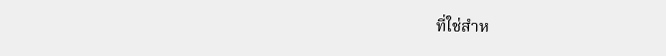ที่ใช่สำห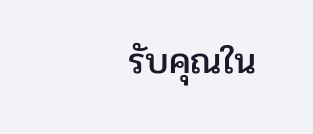รับคุณใน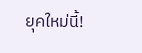ยุคใหม่นี้!